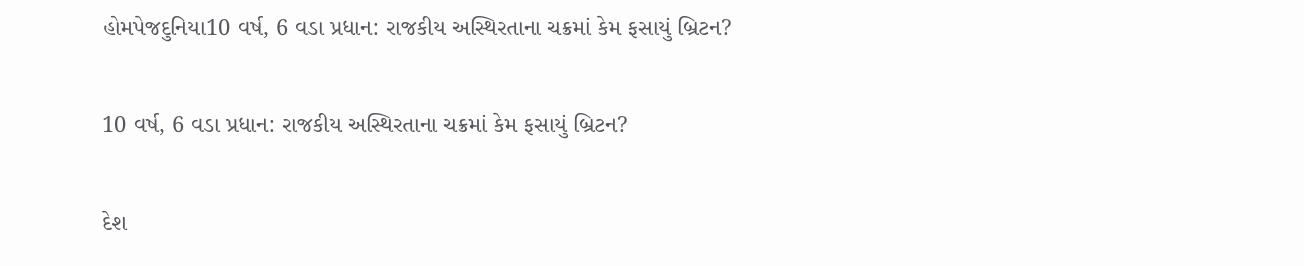હોમપેજદુનિયા10 વર્ષ, 6 વડા પ્રધાન: રાજકીય અસ્થિરતાના ચક્રમાં કેમ ફસાયું બ્રિટન?

10 વર્ષ, 6 વડા પ્રધાન: રાજકીય અસ્થિરતાના ચક્રમાં કેમ ફસાયું બ્રિટન?

દેશ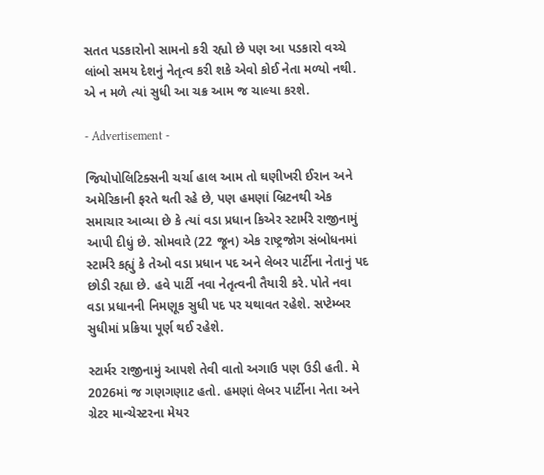સતત પડકારોનો સામનો કરી રહ્યો છે પણ આ પડકારો વચ્ચે લાંબો સમય દેશનું નેતૃત્વ કરી શકે એવો કોઈ નેતા મળ્યો નથી. એ ન મળે ત્યાં સુધી આ ચક્ર આમ જ ચાલ્યા કરશે.

- Advertisement -

જિયોપોલિટિક્સની ચર્ચા હાલ આમ તો ઘણીખરી ઈરાન અને અમેરિકાની ફરતે થતી રહે છે, પણ હમણાં બ્રિટનથી એક સમાચાર આવ્યા છે કે ત્યાં વડા પ્રધાન કિએર સ્ટાર્મરે રાજીનામું આપી દીધું છે. સોમવારે (22 જૂન) એક રાષ્ટ્રજોગ સંબોધનમાં સ્ટાર્મરે કહ્યું કે તેઓ વડા પ્રધાન પદ અને લેબર પાર્ટીના નેતાનું પદ છોડી રહ્યા છે. હવે પાર્ટી નવા નેતૃત્વની તૈયારી કરે. પોતે નવા વડા પ્રધાનની નિમણૂક સુધી પદ પર યથાવત રહેશે. સપ્ટેમ્બર સુધીમાં પ્રક્રિયા પૂર્ણ થઈ રહેશે.

સ્ટાર્મર રાજીનામું આપશે તેવી વાતો અગાઉ પણ ઉડી હતી. મે 2026માં જ ગણગણાટ હતો. હમણાં લેબર પાર્ટીના નેતા અને ગ્રેટર માન્ચેસ્ટરના મેયર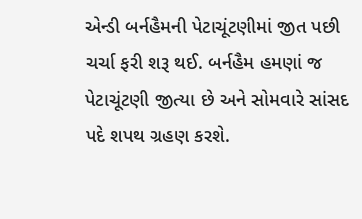એન્ડી બર્નહૈમની પેટાચૂંટણીમાં જીત પછી ચર્ચા ફરી શરૂ થઈ. બર્નહૈમ હમણાં જ પેટાચૂંટણી જીત્યા છે અને સોમવારે સાંસદ પદે શપથ ગ્રહણ કરશે.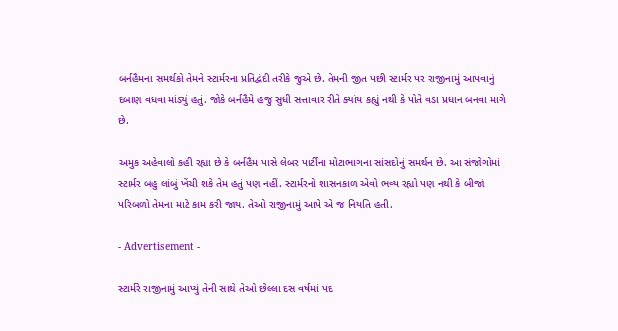બર્નહૈમના સમર્થકો તેમને સ્ટાર્મરના પ્રતિદ્વંદી તરીકે જુએ છે. તેમની જીત પછી સ્ટાર્મર પર રાજીનામું આપવાનું દબાણ વધવા માંડ્યું હતું. જોકે બર્નહૈમે હજુ સુધી સત્તાવાર રીતે ક્યાંય કહ્યું નથી કે પોતે વડા પ્રધાન બનવા માગે છે.

અમુક અહેવાલો કહી રહ્યા છે કે બર્નહૈમ પાસે લેબર પાર્ટીના મોટાભાગના સાંસદોનું સમર્થન છે. આ સંજોગોમાં સ્ટાર્મર બહુ લાંબું ખેંચી શકે તેમ હતું પણ નહીં. સ્ટાર્મરનો શાસનકાળ એવો ભવ્ય રહ્યો પણ નથી કે બીજાં પરિબળો તેમના માટે કામ કરી જાય. તેઓ રાજીનામું આપે એ જ નિયતિ હતી.

- Advertisement -

સ્ટાર્મરે રાજીનામું આપ્યું તેની સાથે તેઓ છેલ્લા દસ વર્ષમાં પદ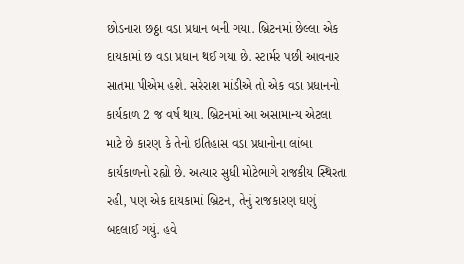છોડનારા છઠ્ઠા વડા પ્રધાન બની ગયા. બ્રિટનમાં છેલ્લા એક દાયકામાં છ વડા પ્રધાન થઈ ગયા છે. સ્ટાર્મર પછી આવનાર સાતમા પીએમ હશે. સરેરાશ માંડીએ તો એક વડા પ્રધાનનો કાર્યકાળ 2 જ વર્ષ થાય. બ્રિટનમાં આ અસામાન્ય એટલા માટે છે કારણ કે તેનો ઇતિહાસ વડા પ્રધાનોના લાંબા કાર્યકાળનો રહ્યો છે. અત્યાર સુધી મોટેભાગે રાજકીય સ્થિરતા રહી, પણ એક દાયકામાં બ્રિટન, તેનું રાજકારણ ઘણું બદલાઈ ગયું. હવે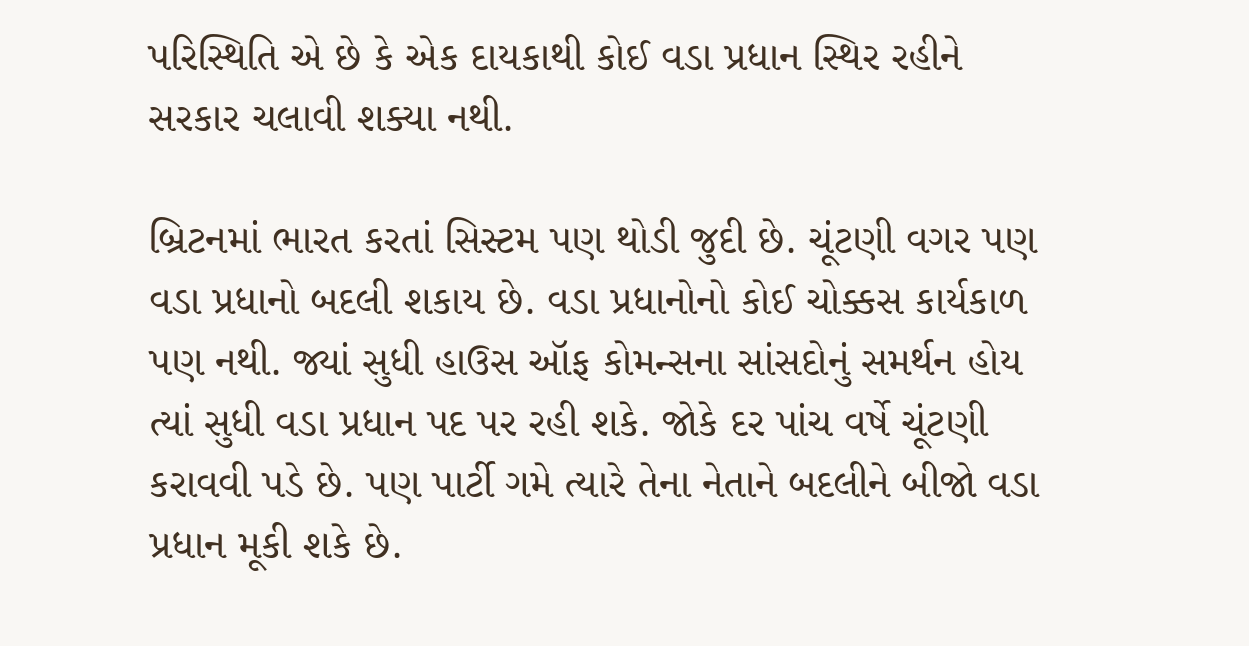પરિસ્થિતિ એ છે કે એક દાયકાથી કોઈ વડા પ્રધાન સ્થિર રહીને સરકાર ચલાવી શક્યા નથી.

બ્રિટનમાં ભારત કરતાં સિસ્ટમ પણ થોડી જુદી છે. ચૂંટણી વગર પણ વડા પ્રધાનો બદલી શકાય છે. વડા પ્રધાનોનો કોઈ ચોક્કસ કાર્યકાળ પણ નથી. જ્યાં સુધી હાઉસ ઑફ કોમન્સના સાંસદોનું સમર્થન હોય ત્યાં સુધી વડા પ્રધાન પદ પર રહી શકે. જોકે દર પાંચ વર્ષે ચૂંટણી કરાવવી પડે છે. પણ પાર્ટી ગમે ત્યારે તેના નેતાને બદલીને બીજો વડા પ્રધાન મૂકી શકે છે.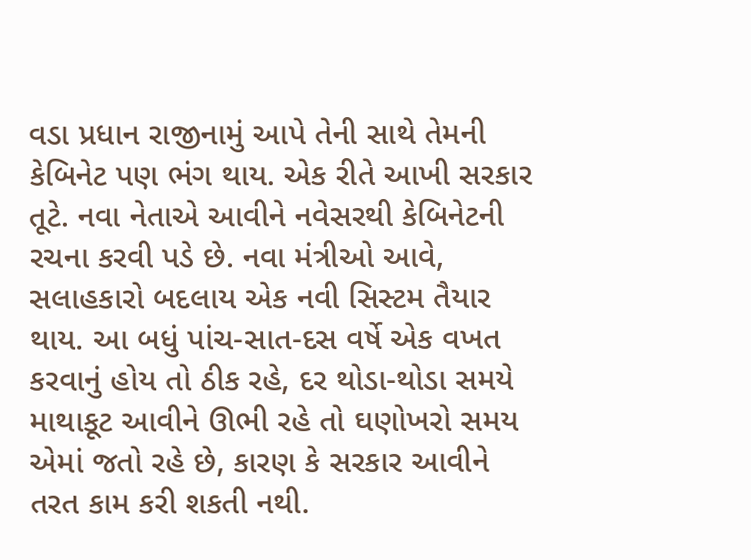વડા પ્રધાન રાજીનામું આપે તેની સાથે તેમની કેબિનેટ પણ ભંગ થાય. એક રીતે આખી સરકાર તૂટે. નવા નેતાએ આવીને નવેસરથી કેબિનેટની રચના કરવી પડે છે. નવા મંત્રીઓ આવે, સલાહકારો બદલાય એક નવી સિસ્ટમ તૈયાર થાય. આ બધું પાંચ-સાત-દસ વર્ષે એક વખત કરવાનું હોય તો ઠીક રહે, દર થોડા-થોડા સમયે માથાકૂટ આવીને ઊભી રહે તો ઘણોખરો સમય એમાં જતો રહે છે, કારણ કે સરકાર આવીને તરત કામ કરી શકતી નથી.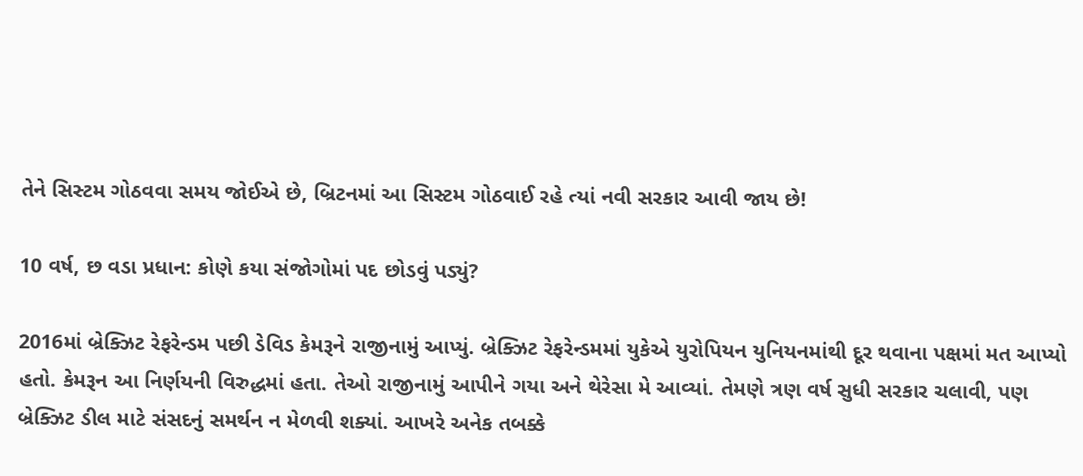તેને સિસ્ટમ ગોઠવવા સમય જોઈએ છે, બ્રિટનમાં આ સિસ્ટમ ગોઠવાઈ રહે ત્યાં નવી સરકાર આવી જાય છે!

10 વર્ષ, છ વડા પ્રધાન: કોણે કયા સંજોગોમાં પદ છોડવું પડ્યું?

2016માં બ્રેક્ઝિટ રેફરેન્ડમ પછી ડેવિડ કેમરૂને રાજીનામું આપ્યું. બ્રેક્ઝિટ રેફરેન્ડમમાં યુકેએ યુરોપિયન યુનિયનમાંથી દૂર થવાના પક્ષમાં મત આપ્યો હતો. કેમરૂન આ નિર્ણયની વિરુદ્ધમાં હતા. તેઓ રાજીનામું આપીને ગયા અને થેરેસા મે આવ્યાં. તેમણે ત્રણ વર્ષ સુધી સરકાર ચલાવી, પણ બ્રેક્ઝિટ ડીલ માટે સંસદનું સમર્થન ન મેળવી શક્યાં. આખરે અનેક તબક્કે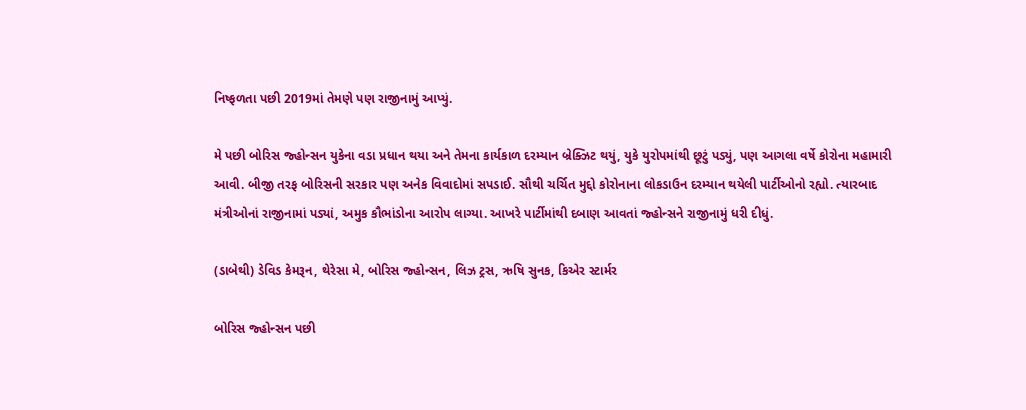નિષ્ફળતા પછી 2019માં તેમણે પણ રાજીનામું આપ્યું.

મે પછી બોરિસ જ્હોન્સન યુકેના વડા પ્રધાન થયા અને તેમના કાર્યકાળ દરમ્યાન બ્રેક્ઝિટ થયું, યુકે યુરોપમાંથી છૂટું પડ્યું, પણ આગલા વર્ષે કોરોના મહામારી આવી. બીજી તરફ બોરિસની સરકાર પણ અનેક વિવાદોમાં સપડાઈ. સૌથી ચર્ચિત મુદ્દો કોરોનાના લોકડાઉન દરમ્યાન થયેલી પાર્ટીઓનો રહ્યો. ત્યારબાદ મંત્રીઓનાં રાજીનામાં પડ્યાં, અમુક કૌભાંડોના આરોપ લાગ્યા. આખરે પાર્ટીમાંથી દબાણ આવતાં જ્હોન્સને રાજીનામું ધરી દીધું.

(ડાબેથી) ડેવિડ કેમરૂન, થેરેસા મે, બોરિસ જ્હોન્સન, લિઝ ટ્રસ, ઋષિ સુનક, કિએર સ્ટાર્મર

બોરિસ જ્હોન્સન પછી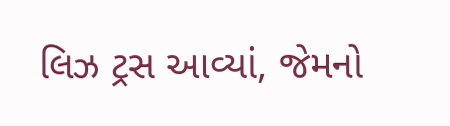લિઝ ટ્રસ આવ્યાં, જેમનો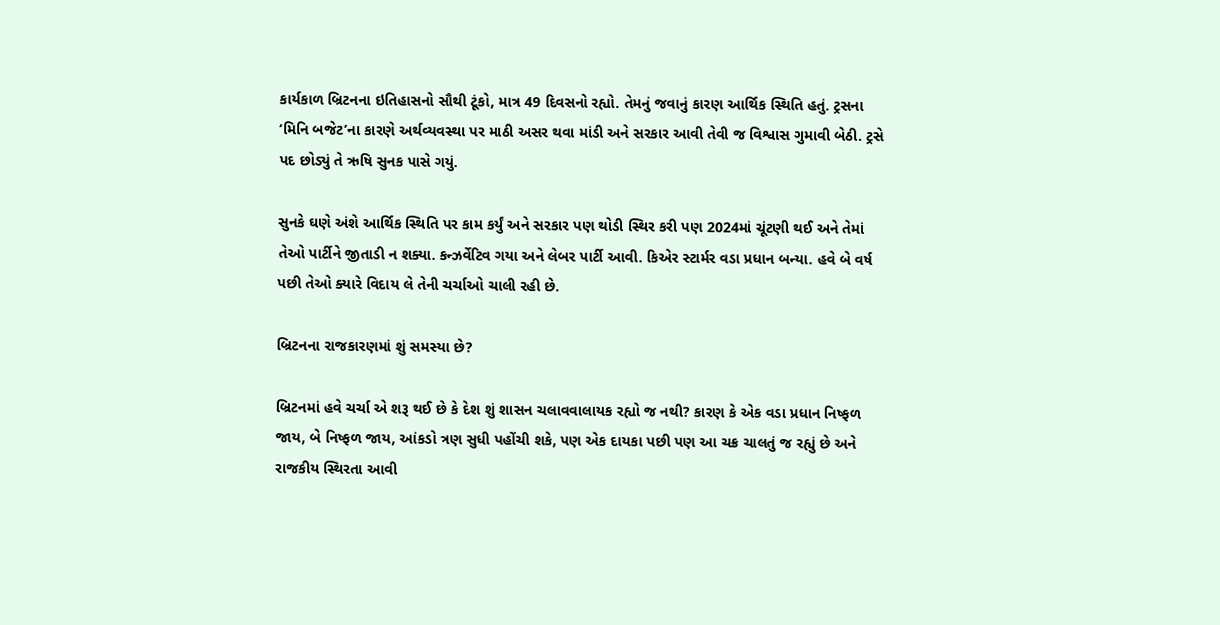કાર્યકાળ બ્રિટનના ઇતિહાસનો સૌથી ટૂંકો, માત્ર 49 દિવસનો રહ્યો. તેમનું જવાનું કારણ આર્થિક સ્થિતિ હતું. ટ્રસના ‘મિનિ બજેટ’ના કારણે અર્થવ્યવસ્થા પર માઠી અસર થવા માંડી અને સરકાર આવી તેવી જ વિશ્વાસ ગુમાવી બેઠી. ટ્રસે પદ છોડ્યું તે ઋષિ સુનક પાસે ગયું.

સુનકે ઘણે અંશે આર્થિક સ્થિતિ પર કામ કર્યું અને સરકાર પણ થોડી સ્થિર કરી પણ 2024માં ચૂંટણી થઈ અને તેમાં તેઓ પાર્ટીને જીતાડી ન શક્યા. કન્ઝર્વેટિવ ગયા અને લેબર પાર્ટી આવી. કિએર સ્ટાર્મર વડા પ્રધાન બન્યા. હવે બે વર્ષ પછી તેઓ ક્યારે વિદાય લે તેની ચર્ચાઓ ચાલી રહી છે.

બ્રિટનના રાજકારણમાં શું સમસ્યા છે?

બ્રિટનમાં હવે ચર્ચા એ શરૂ થઈ છે કે દેશ શું શાસન ચલાવવાલાયક રહ્યો જ નથી? કારણ કે એક વડા પ્રધાન નિષ્ફળ જાય, બે નિષ્ફળ જાય, આંકડો ત્રણ સુધી પહોંચી શકે, પણ એક દાયકા પછી પણ આ ચક્ર ચાલતું જ રહ્યું છે અને રાજકીય સ્થિરતા આવી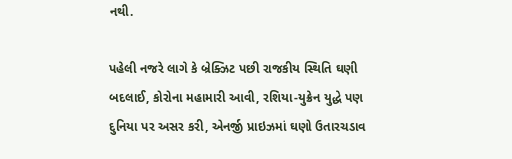નથી.

પહેલી નજરે લાગે કે બ્રેક્ઝિટ પછી રાજકીય સ્થિતિ ઘણી બદલાઈ, કોરોના મહામારી આવી, રશિયા-યુક્રેન યુદ્ધે પણ દુનિયા પર અસર કરી, એનર્જી પ્રાઇઝમાં ઘણો ઉતારચડાવ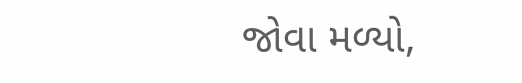જોવા મળ્યો,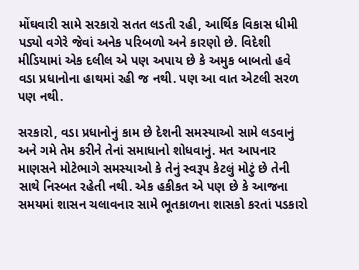મોંઘવારી સામે સરકારો સતત લડતી રહી, આર્થિક વિકાસ ધીમી પડ્યો વગેરે જેવાં અનેક પરિબળો અને કારણો છે. વિદેશી મીડિયામાં એક દલીલ એ પણ અપાય છે કે અમુક બાબતો હવે વડા પ્રધાનોના હાથમાં રહી જ નથી. પણ આ વાત એટલી સરળ પણ નથી.

સરકારો, વડા પ્રધાનોનું કામ છે દેશની સમસ્યાઓ સામે લડવાનું અને ગમે તેમ કરીને તેનાં સમાધાનો શોધવાનું. મત આપનાર માણસને મોટેભાગે સમસ્યાઓ કે તેનું સ્વરૂપ કેટલું મોટું છે તેની સાથે નિસ્બત રહેતી નથી. એક હકીકત એ પણ છે કે આજના સમયમાં શાસન ચલાવનાર સામે ભૂતકાળના શાસકો કરતાં પડકારો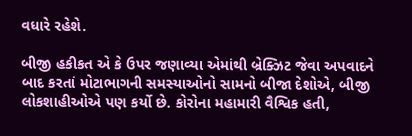વધારે રહેશે.

બીજી હકીકત એ કે ઉપર જણાવ્યા એમાંથી બ્રેક્ઝિટ જેવા અપવાદને બાદ કરતાં મોટાભાગની સમસ્યાઓનો સામનો બીજા દેશોએ, બીજી લોકશાહીઓએ પણ કર્યો છે. કોરોના મહામારી વૈશ્વિક હતી,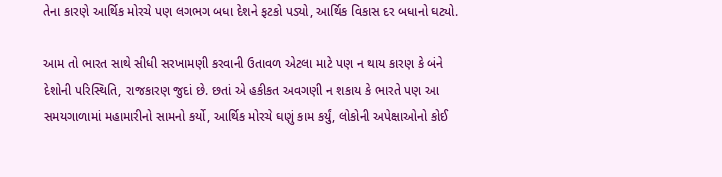તેના કારણે આર્થિક મોરચે પણ લગભગ બધા દેશને ફટકો પડ્યો, આર્થિક વિકાસ દર બધાનો ઘટ્યો.

આમ તો ભારત સાથે સીધી સરખામણી કરવાની ઉતાવળ એટલા માટે પણ ન થાય કારણ કે બંને દેશોની પરિસ્થિતિ, રાજકારણ જુદાં છે. છતાં એ હકીકત અવગણી ન શકાય કે ભારતે પણ આ સમયગાળામાં મહામારીનો સામનો કર્યો, આર્થિક મોરચે ઘણું કામ કર્યું, લોકોની અપેક્ષાઓનો કોઈ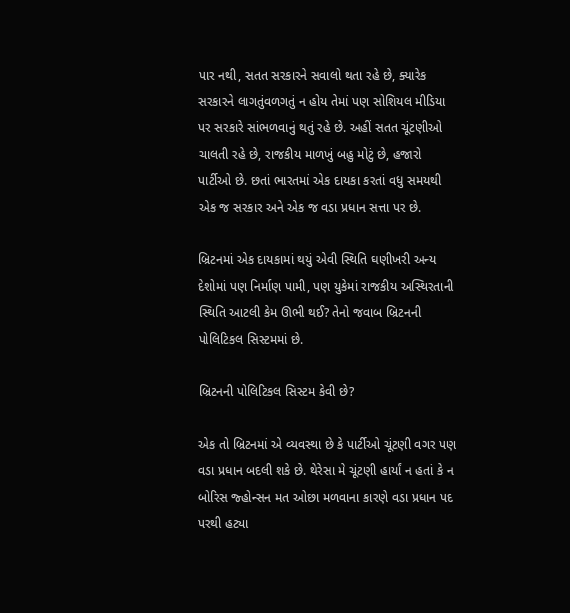પાર નથી, સતત સરકારને સવાલો થતા રહે છે, ક્યારેક સરકારને લાગતુંવળગતું ન હોય તેમાં પણ સોશિયલ મીડિયા પર સરકારે સાંભળવાનું થતું રહે છે. અહીં સતત ચૂંટણીઓ ચાલતી રહે છે, રાજકીય માળખું બહુ મોટું છે, હજારો પાર્ટીઓ છે. છતાં ભારતમાં એક દાયકા કરતાં વધુ સમયથી એક જ સરકાર અને એક જ વડા પ્રધાન સત્તા પર છે.

બ્રિટનમાં એક દાયકામાં થયું એવી સ્થિતિ ઘણીખરી અન્ય દેશોમાં પણ નિર્માણ પામી, પણ યુકેમાં રાજકીય અસ્થિરતાની સ્થિતિ આટલી કેમ ઊભી થઈ? તેનો જવાબ બ્રિટનની પોલિટિકલ સિસ્ટમમાં છે.

બ્રિટનની પોલિટિકલ સિસ્ટમ કેવી છે?

એક તો બ્રિટનમાં એ વ્યવસ્થા છે કે પાર્ટીઓ ચૂંટણી વગર પણ વડા પ્રધાન બદલી શકે છે. થેરેસા મે ચૂંટણી હાર્યાં ન હતાં કે ન બોરિસ જ્હોન્સન મત ઓછા મળવાના કારણે વડા પ્રધાન પદ પરથી હટ્યા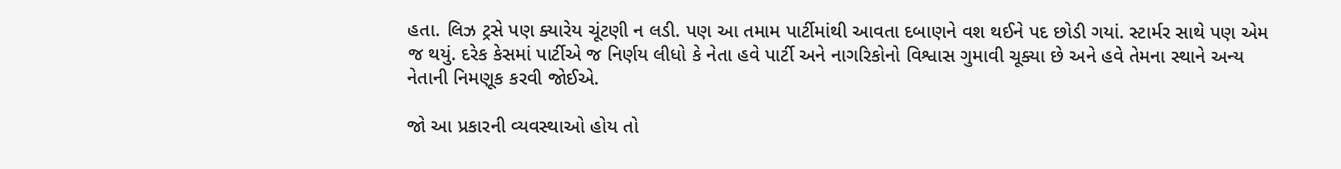હતા. લિઝ ટ્રસે પણ ક્યારેય ચૂંટણી ન લડી. પણ આ તમામ પાર્ટીમાંથી આવતા દબાણને વશ થઈને પદ છોડી ગયાં. સ્ટાર્મર સાથે પણ એમ જ થયું. દરેક કેસમાં પાર્ટીએ જ નિર્ણય લીધો કે નેતા હવે પાર્ટી અને નાગરિકોનો વિશ્વાસ ગુમાવી ચૂક્યા છે અને હવે તેમના સ્થાને અન્ય નેતાની નિમણૂક કરવી જોઈએ.

જો આ પ્રકારની વ્યવસ્થાઓ હોય તો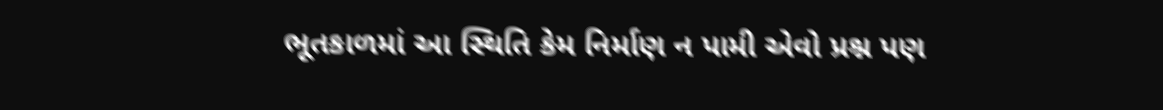ભૂતકાળમાં આ સ્થિતિ કેમ નિર્માણ ન પામી એવો પ્રશ્ન પણ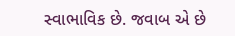સ્વાભાવિક છે. જવાબ એ છે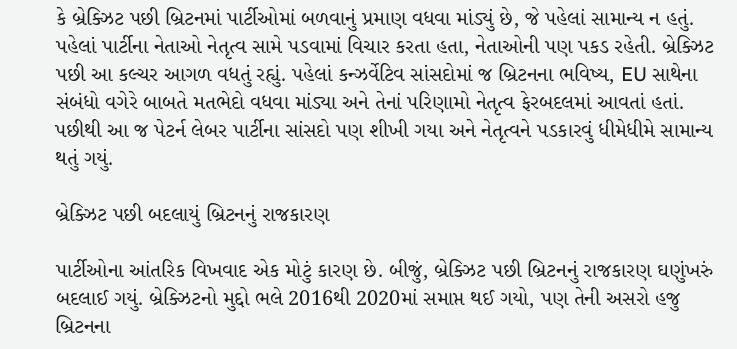કે બ્રેક્ઝિટ પછી બ્રિટનમાં પાર્ટીઓમાં બળવાનું પ્રમાણ વધવા માંડ્યું છે, જે પહેલાં સામાન્ય ન હતું. પહેલાં પાર્ટીના નેતાઓ નેતૃત્વ સામે પડવામાં વિચાર કરતા હતા, નેતાઓની પણ પકડ રહેતી. બ્રેક્ઝિટ પછી આ કલ્ચર આગળ વધતું રહ્યું. પહેલાં કન્ઝર્વેટિવ સાંસદોમાં જ બ્રિટનના ભવિષ્ય, EU સાથેના સંબંધો વગેરે બાબતે મતભેદો વધવા માંડ્યા અને તેનાં પરિણામો નેતૃત્વ ફેરબદલમાં આવતાં હતાં. પછીથી આ જ પેટર્ન લેબર પાર્ટીના સાંસદો પણ શીખી ગયા અને નેતૃત્વને પડકારવું ધીમેધીમે સામાન્ય થતું ગયું.

બ્રેક્ઝિટ પછી બદલાયું બ્રિટનનું રાજકારણ

પાર્ટીઓના આંતરિક વિખવાદ એક મોટું કારણ છે. બીજું, બ્રેક્ઝિટ પછી બ્રિટનનું રાજકારણ ઘણુંખરું બદલાઈ ગયું. બ્રેક્ઝિટનો મુદ્દો ભલે 2016થી 2020માં સમાપ્ત થઈ ગયો, પણ તેની અસરો હજુ બ્રિટનના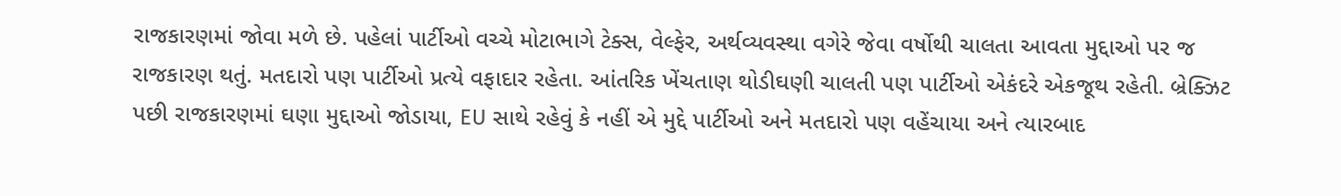રાજકારણમાં જોવા મળે છે. પહેલાં પાર્ટીઓ વચ્ચે મોટાભાગે ટેક્સ, વેલ્ફેર, અર્થવ્યવસ્થા વગેરે જેવા વર્ષોથી ચાલતા આવતા મુદ્દાઓ પર જ રાજકારણ થતું. મતદારો પણ પાર્ટીઓ પ્રત્યે વફાદાર રહેતા. આંતરિક ખેંચતાણ થોડીઘણી ચાલતી પણ પાર્ટીઓ એકંદરે એકજૂથ રહેતી. બ્રેક્ઝિટ પછી રાજકારણમાં ઘણા મુદ્દાઓ જોડાયા, EU સાથે રહેવું કે નહીં એ મુદ્દે પાર્ટીઓ અને મતદારો પણ વહેંચાયા અને ત્યારબાદ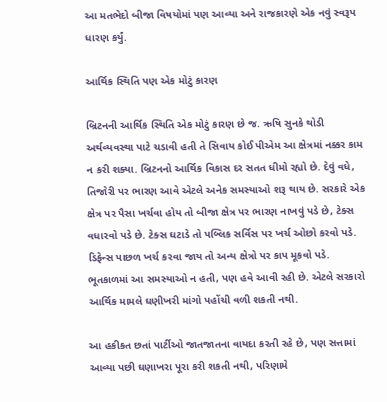આ મતભેદો બીજા વિષયોમાં પણ આવ્યા અને રાજકારણે એક નવું સ્વરૂપ ધારણ કર્યું.

આર્થિક સ્થિતિ પણ એક મોટું કારણ

બ્રિટનની આર્થિક સ્થિતિ એક મોટું કારણ છે જ. ઋષિ સુનકે થોડી અર્થવ્યવસ્થા પાટે ચડાવી હતી તે સિવાય કોઈ પીએમ આ ક્ષેત્રમાં નક્કર કામ ન કરી શક્યા. બ્રિટનનો આર્થિક વિકાસ દર સતત ધીમો રહ્યો છે. દેવું વધે, તિજોરી પર ભારણ આવે એટલે અનેક સમસ્યાઓ શરૂ થાય છે. સરકારે એક ક્ષેત્ર પર પૈસા ખર્ચવા હોય તો બીજા ક્ષેત્ર પર ભારણ નાખવું પડે છે, ટેક્સ વધારવો પડે છે. ટેક્સ ઘટાડે તો પબ્લિક સર્વિસ પર ખર્ચ ઓછો કરવો પડે. ડિફેન્સ પાછળ ખર્ચ કરવા જાય તો અન્ય ક્ષેત્રો પર કાપ મૂકવો પડે. ભૂતકાળમાં આ સમસ્યાઓ ન હતી, પણ હવે આવી રહી છે. એટલે સરકારો આર્થિક મામલે ઘણીખરી માંગો પહોંચી વળી શકતી નથી.

આ હકીકત છતાં પાર્ટીઓ જાતજાતના વાયદા કરતી રહે છે, પણ સત્તામાં આવ્યા પછી ઘણાખરા પૂરા કરી શકતી નથી, પરિણામે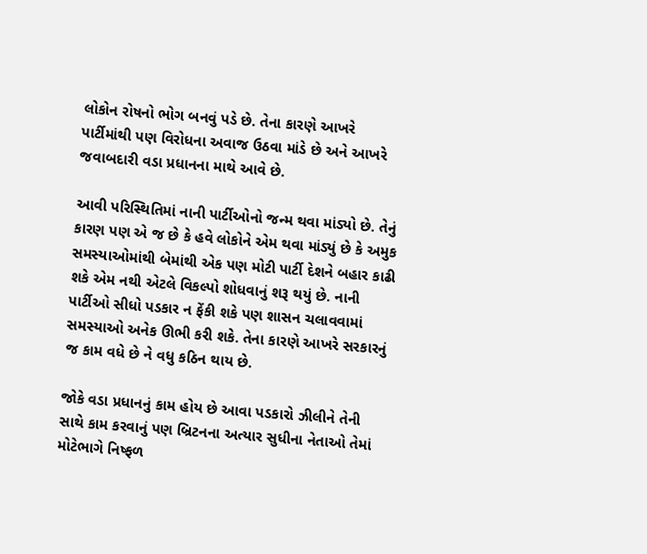લોકોન રોષનો ભોગ બનવું પડે છે. તેના કારણે આખરે પાર્ટીમાંથી પણ વિરોધના અવાજ ઉઠવા માંડે છે અને આખરે જવાબદારી વડા પ્રધાનના માથે આવે છે.

આવી પરિસ્થિતિમાં નાની પાર્ટીઓનો જન્મ થવા માંડ્યો છે. તેનું કારણ પણ એ જ છે કે હવે લોકોને એમ થવા માંડ્યું છે કે અમુક સમસ્યાઓમાંથી બેમાંથી એક પણ મોટી પાર્ટી દેશને બહાર કાઢી શકે એમ નથી એટલે વિકલ્પો શોધવાનું શરૂ થયું છે. નાની પાર્ટીઓ સીધો પડકાર ન ફેંકી શકે પણ શાસન ચલાવવામાં સમસ્યાઓ અનેક ઊભી કરી શકે. તેના કારણે આખરે સરકારનું જ કામ વધે છે ને વધુ કઠિન થાય છે.

જોકે વડા પ્રધાનનું કામ હોય છે આવા પડકારો ઝીલીને તેની સાથે કામ કરવાનું પણ બ્રિટનના અત્યાર સુધીના નેતાઓ તેમાં મોટેભાગે નિષ્ફળ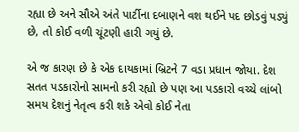રહ્યા છે અને સૌએ અંતે પાર્ટીના દબાણને વશ થઈને પદ છોડવું પડ્યું છે, તો કોઈ વળી ચૂંટણી હારી ગયું છે.

એ જ કારણ છે કે એક દાયકામાં બ્રિટને 7 વડા પ્રધાન જોયા. દેશ સતત પડકારોનો સામનો કરી રહ્યો છે પણ આ પડકારો વચ્ચે લાંબો સમય દેશનું નેતૃત્વ કરી શકે એવો કોઈ નેતા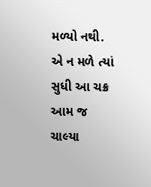મળ્યો નથી. એ ન મળે ત્યાં સુધી આ ચક્ર આમ જ ચાલ્યા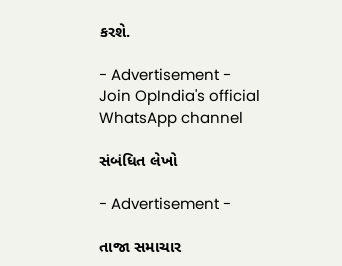કરશે.

- Advertisement -
Join OpIndia's official WhatsApp channel

સંબંધિત લેખો

- Advertisement -

તાજા સમાચાર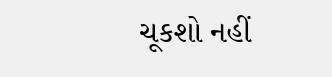ચૂકશો નહીં